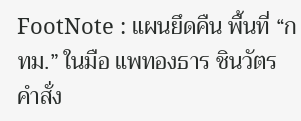FootNote : แผนยึดคืน พื้นที่ “กทม.” ในมือ แพทองธาร ชินวัตร
คำสั่ง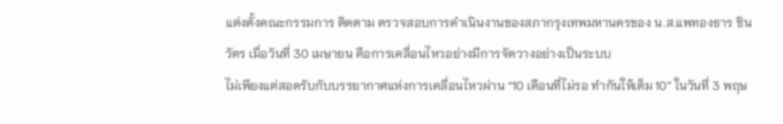แต่งตั้งคณะกรรมการ ติดตาม ตรวจสอบการดำเนินงานของสภากรุงเทพมหานครของ น.ส.แพทองธาร ชินวัตร เมื่อวันที่ 30 เมษายน คือการเคลื่อนไหวอย่างมีการจัดวางอย่างเป็นระบบ
ไม่เพียงแต่สอดรับกับบรรยากาศแห่งการเคลื่อนไหวผ่าน “10 เดือนที่ไม่รอ ทำกันให้เต็ม 10” ในวันที่ 3 พฤษ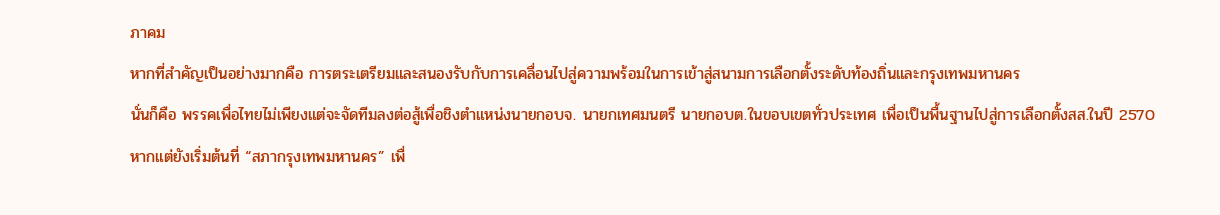ภาคม
หากที่สำคัญเป็นอย่างมากคือ การตระเตรียมและสนองรับกับการเคลื่อนไปสู่ความพร้อมในการเข้าสู่สนามการเลือกตั้งระดับท้องถิ่นและกรุงเทพมหานคร
นั่นก็คือ พรรคเพื่อไทยไม่เพียงแต่จะจัดทีมลงต่อสู้เพื่อชิงตำแหน่งนายกอบจ. นายกเทศมนตรี นายกอบต.ในขอบเขตทั่วประเทศ เพื่อเป็นพื้นฐานไปสู่การเลือกตั้งสส.ในปี 2570
หากแต่ยังเริ่มต้นที่ “สภากรุงเทพมหานคร” เพื่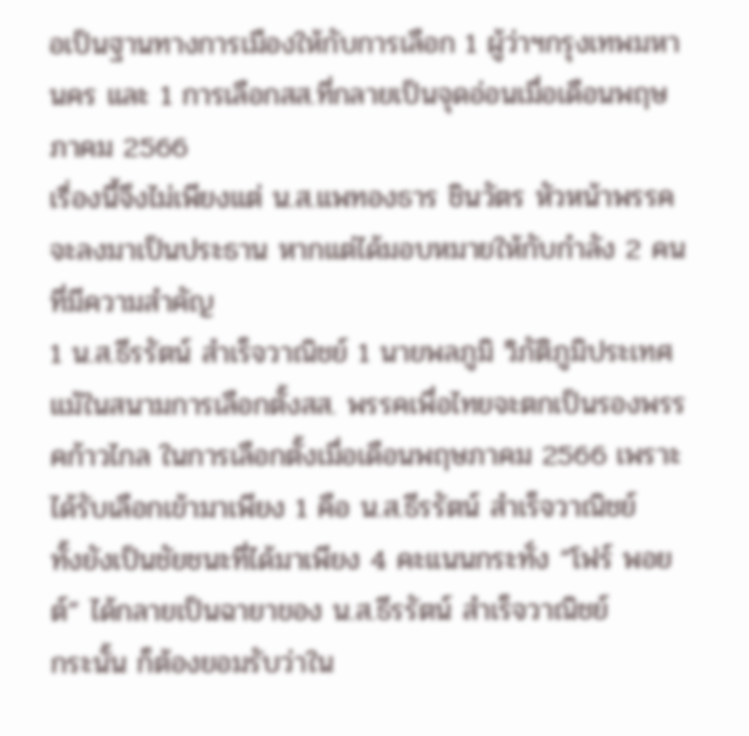อเป็นฐานทางการเมืองให้กับการเลือก 1 ผู้ว่าฯกรุงเทพมหานคร และ 1 การเลือกสส.ที่กลายเป็นจุดอ่อนเมื่อเดือนพฤษภาคม 2566
เรื่องนี้จึงไม่เพียงแต่ น.ส.แพทองธาร ชินวัตร หัวหน้าพรรคจะลงมาเป็นประธาน หากแต่ได้มอบหมายให้กับกำลัง 2 คนที่มีความสำคัญ
1 น.ส.ธีรรัตน์ สำเร็จวาณิชย์ 1 นายพลภูมิ วิภัติภูมิประเทศ
แม้ในสนามการเลือกตั้งสส. พรรคเพื่อไทยจะตกเป็นรองพรรคก้าวไกล ในการเลือกตั้งเมื่อเดือนพฤษภาคม 2566 เพราะได้รับเลือกเข้ามาเพียง 1 คือ น.ส.ธีรรัตน์ สำเร็จวาณิชย์
ทั้งยังเป็นชัยชนะที่ได้มาเพียง 4 คะแนนกระทั่ง “โฟร์ พอยต์” ได้กลายเป็นฉายาของ น.ส.ธีรรัตน์ สำเร็จวาณิชย์
กระนั้น ก็ต้องยอมรับว่าใน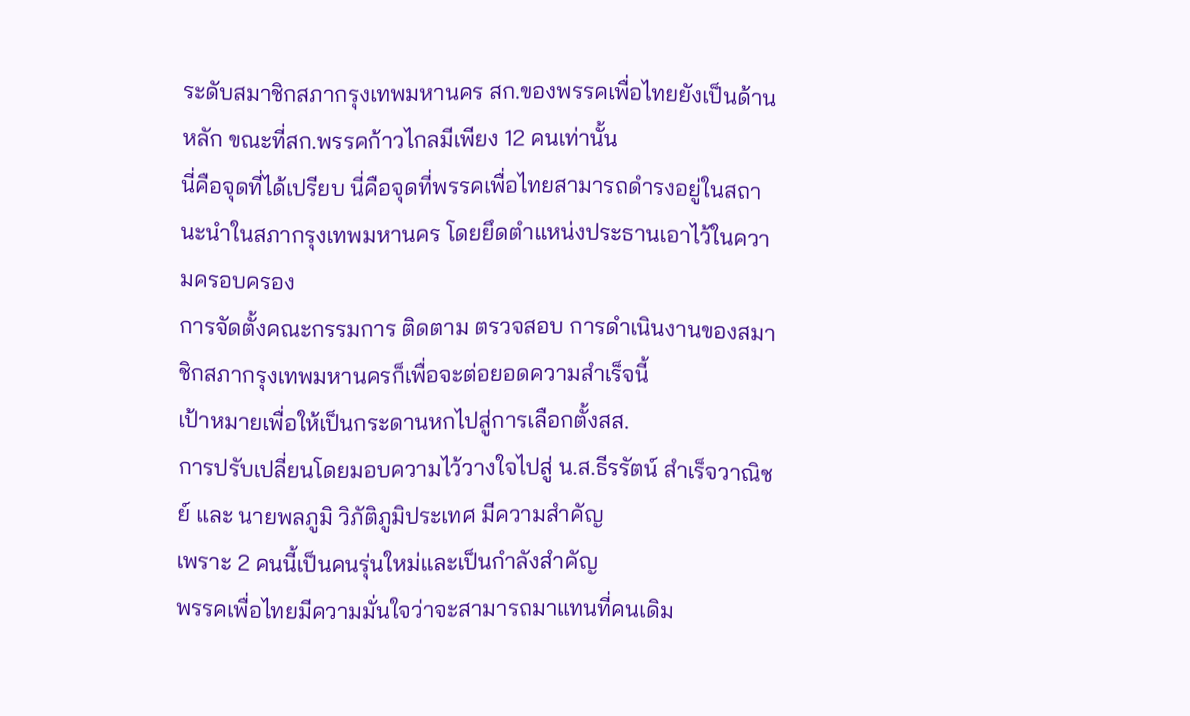ระดับสมาชิกสภากรุงเทพมหานคร สก.ของพรรคเพื่อไทยยังเป็นด้านหลัก ขณะที่สก.พรรคก้าวไกลมีเพียง 12 คนเท่านั้น
นี่คือจุดที่ได้เปรียบ นี่คือจุดที่พรรคเพื่อไทยสามารถดำรงอยู่ในสถานะนำในสภากรุงเทพมหานคร โดยยึดตำแหน่งประธานเอาไว้ในความครอบครอง
การจัดตั้งคณะกรรมการ ติดตาม ตรวจสอบ การดำเนินงานของสมาชิกสภากรุงเทพมหานครก็เพื่อจะต่อยอดความสำเร็จนี้
เป้าหมายเพื่อให้เป็นกระดานหกไปสู่การเลือกตั้งสส.
การปรับเปลี่ยนโดยมอบความไว้วางใจไปสู่ น.ส.ธีรรัตน์ สำเร็จวาณิชย์ และ นายพลภูมิ วิภัติภูมิประเทศ มีความสำคัญ
เพราะ 2 คนนี้เป็นคนรุ่นใหม่และเป็นกำลังสำคัญ
พรรคเพื่อไทยมีความมั่นใจว่าจะสามารถมาแทนที่คนเดิม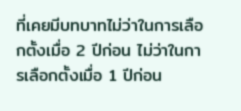ที่เคยมีบทบาทไม่ว่าในการเลือกตั้งเมื่อ 2 ปีก่อน ไม่ว่าในการเลือกตั้งเมื่อ 1 ปีก่อน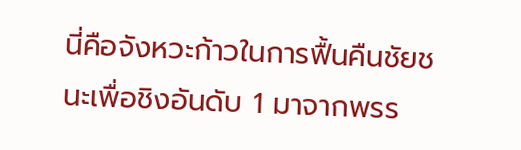นี่คือจังหวะก้าวในการฟื้นคืนชัยชนะเพื่อชิงอันดับ 1 มาจากพรร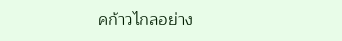คก้าวไกลอย่าง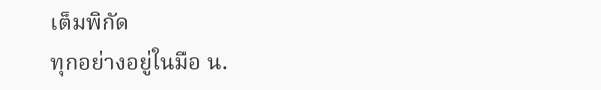เต็มพิกัด
ทุกอย่างอยู่ในมือ น.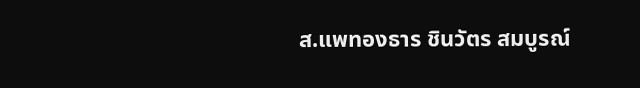ส.แพทองธาร ชินวัตร สมบูรณ์